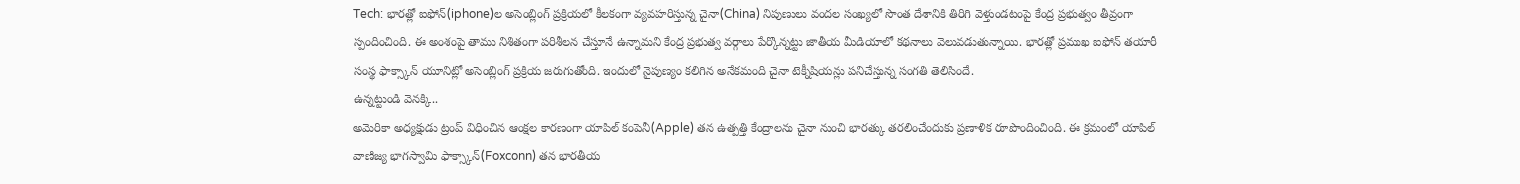Tech: భారత్లో ఐఫోన్(iphone)ల అసెంబ్లింగ్ ప్రక్రియలో కీలకంగా వ్యవహరిస్తున్న చైనా(China) నిపుణులు వందల సంఖ్యలో సొంత దేశానికి తిరిగి వెళ్తుండటంపై కేంద్ర ప్రభుత్వం తీవ్రంగా స్పందించింది. ఈ అంశంపై తాము నిశితంగా పరిశీలన చేస్తూనే ఉన్నామని కేంద్ర ప్రభుత్వ వర్గాలు పేర్కొన్నట్టు జాతీయ మీడియాలో కథనాలు వెలువడుతున్నాయి. భారత్లో ప్రముఖ ఐఫోన్ తయారీ సంస్థ ఫాక్స్కాన్ యూనిట్లో అసెంబ్లింగ్ ప్రక్రియ జరుగుతోంది. ఇందులో నైపుణ్యం కలిగిన అనేకమంది చైనా టెక్నీషియన్లు పనిచేస్తున్న సంగతి తెలిసిందే.
ఉన్నట్టుండి వెనక్కి..
అమెరికా అధ్యక్షుడు ట్రంప్ విధించిన ఆంక్షల కారణంగా యాపిల్ కంపెనీ(Apple) తన ఉత్పత్తి కేంద్రాలను చైనా నుంచి భారత్కు తరలించేందుకు ప్రణాళిక రూపొందించింది. ఈ క్రమంలో యాపిల్ వాణిజ్య భాగస్వామి ఫాక్స్కాన్(Foxconn) తన భారతీయ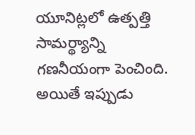యూనిట్లలో ఉత్పత్తి సామర్థ్యాన్ని గణనీయంగా పెంచింది. అయితే ఇప్పుడు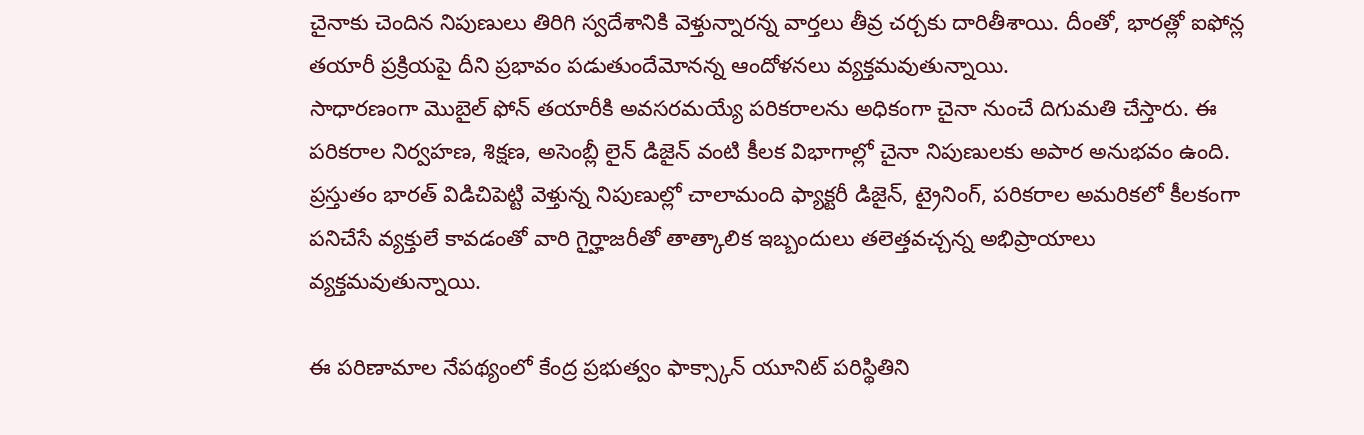చైనాకు చెందిన నిపుణులు తిరిగి స్వదేశానికి వెళ్తున్నారన్న వార్తలు తీవ్ర చర్చకు దారితీశాయి. దీంతో, భారత్లో ఐఫోన్ల తయారీ ప్రక్రియపై దీని ప్రభావం పడుతుందేమోనన్న ఆందోళనలు వ్యక్తమవుతున్నాయి.
సాధారణంగా మొబైల్ ఫోన్ తయారీకి అవసరమయ్యే పరికరాలను అధికంగా చైనా నుంచే దిగుమతి చేస్తారు. ఈ పరికరాల నిర్వహణ, శిక్షణ, అసెంబ్లీ లైన్ డిజైన్ వంటి కీలక విభాగాల్లో చైనా నిపుణులకు అపార అనుభవం ఉంది. ప్రస్తుతం భారత్ విడిచిపెట్టి వెళ్తున్న నిపుణుల్లో చాలామంది ఫ్యాక్టరీ డిజైన్, ట్రైనింగ్, పరికరాల అమరికలో కీలకంగా పనిచేసే వ్యక్తులే కావడంతో వారి గైర్హాజరీతో తాత్కాలిక ఇబ్బందులు తలెత్తవచ్చన్న అభిప్రాయాలు వ్యక్తమవుతున్నాయి.

ఈ పరిణామాల నేపథ్యంలో కేంద్ర ప్రభుత్వం ఫాక్స్కాన్ యూనిట్ పరిస్థితిని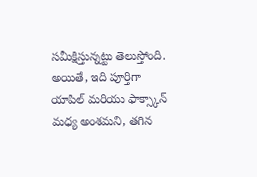సమీక్షిస్తున్నట్టు తెలుస్తోంది. అయితే, ఇది పూర్తిగా యాపిల్ మరియు ఫాక్స్కాన్ మధ్య అంశమని, తగిన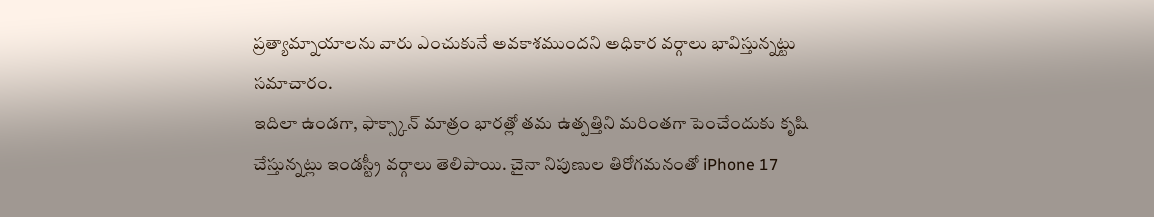ప్రత్యామ్నాయాలను వారు ఎంచుకునే అవకాశముందని అధికార వర్గాలు భావిస్తున్నట్టు సమాచారం.
ఇదిలా ఉండగా, ఫాక్స్కాన్ మాత్రం భారత్లో తమ ఉత్పత్తిని మరింతగా పెంచేందుకు కృషి చేస్తున్నట్లు ఇండస్ట్రీ వర్గాలు తెలిపాయి. చైనా నిపుణుల తిరోగమనంతో iPhone 17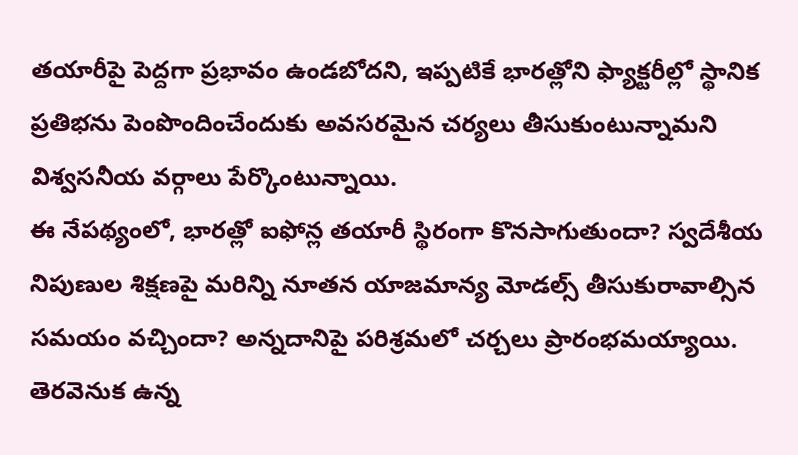తయారీపై పెద్దగా ప్రభావం ఉండబోదని, ఇప్పటికే భారత్లోని ఫ్యాక్టరీల్లో స్థానిక ప్రతిభను పెంపొందించేందుకు అవసరమైన చర్యలు తీసుకుంటున్నామని విశ్వసనీయ వర్గాలు పేర్కొంటున్నాయి.
ఈ నేపథ్యంలో, భారత్లో ఐఫోన్ల తయారీ స్థిరంగా కొనసాగుతుందా? స్వదేశీయ నిపుణుల శిక్షణపై మరిన్ని నూతన యాజమాన్య మోడల్స్ తీసుకురావాల్సిన సమయం వచ్చిందా? అన్నదానిపై పరిశ్రమలో చర్చలు ప్రారంభమయ్యాయి. తెరవెనుక ఉన్న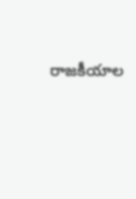రాజకీయాల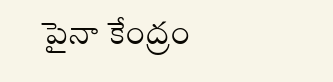పైనా కేంద్రం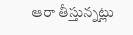ఆరా తీస్తున్నట్లు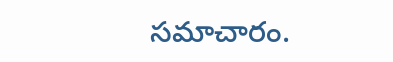సమాచారం.